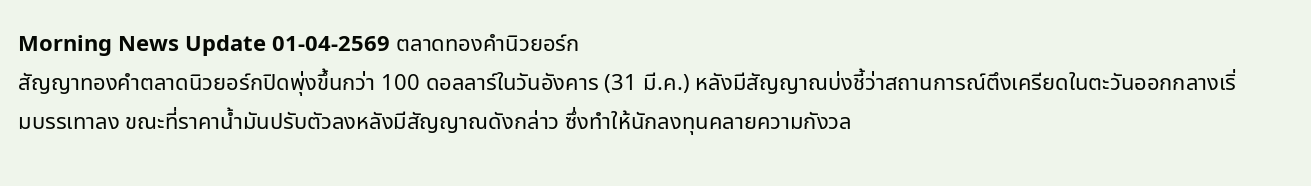Morning News Update 01-04-2569 ตลาดทองคำนิวยอร์ก
สัญญาทองคำตลาดนิวยอร์กปิดพุ่งขึ้นกว่า 100 ดอลลาร์ในวันอังคาร (31 มี.ค.) หลังมีสัญญาณบ่งชี้ว่าสถานการณ์ตึงเครียดในตะวันออกกลางเริ่มบรรเทาลง ขณะที่ราคาน้ำมันปรับตัวลงหลังมีสัญญาณดังกล่าว ซึ่งทำให้นักลงทุนคลายความกังวล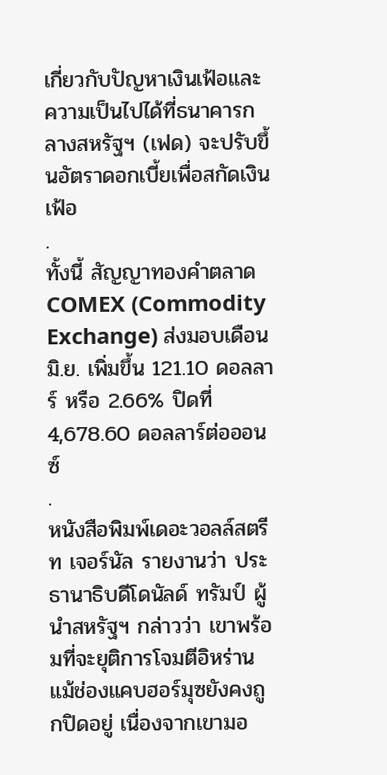เกี่ยวกับปัญหาเงินเฟ้อและความเป็นไปได้ที่ธนาคารกลางสหรัฐฯ (เฟด) จะปรับขึ้นอัตราดอกเบี้ยเพื่อสกัดเงินเฟ้อ
.
ทั้งนี้ สัญญาทองคำตลาด COMEX (Commodity Exchange) ส่งมอบเดือนมิ.ย. เพิ่มขึ้น 121.10 ดอลลาร์ หรือ 2.66% ปิดที่ 4,678.60 ดอลลาร์ต่อออนซ์
.
หนังสือพิมพ์เดอะวอลล์สตรีท เจอร์นัล รายงานว่า ประธานาธิบดีโดนัลด์ ทรัมป์ ผู้นำสหรัฐฯ กล่าวว่า เขาพร้อมที่จะยุติการโจมตีอิหร่าน แม้ช่องแคบฮอร์มุซยังคงถูกปิดอยู่ เนื่องจากเขามอ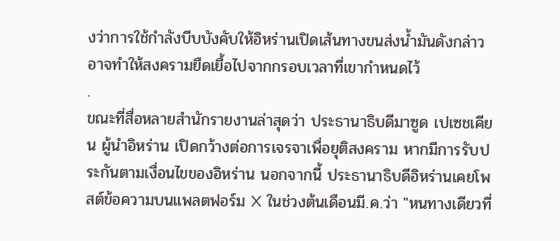งว่าการใช้กำลังบีบบังคับให้อิหร่านเปิดเส้นทางขนส่งน้ำมันดังกล่าว อาจทำให้สงครามยืดเยื้อไปจากกรอบเวลาที่เขากำหนดไว้
.
ขณะที่สื่อหลายสำนักรายงานล่าสุดว่า ประธานาธิบดีมาซูด เปเซชเคียน ผู้นำอิหร่าน เปิดกว้างต่อการเจรจาเพื่อยุติสงคราม หากมีการรับประกันตามเงื่อนไขของอิหร่าน นอกจากนี้ ประธานาธิบดีอิหร่านเคยโพสต์ข้อความบนแพลตฟอร์ม X ในช่วงต้นเดือนมี.ค.ว่า "หนทางเดียวที่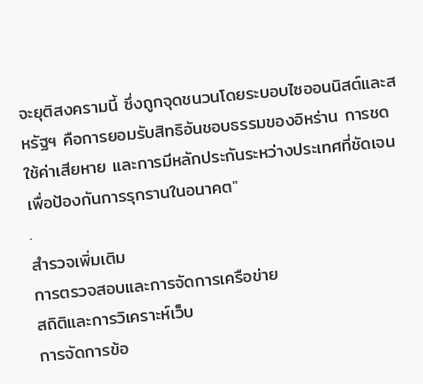จะยุติสงครามนี้ ซึ่งถูกจุดชนวนโดยระบอบไซออนนิสต์และสหรัฐฯ คือการยอมรับสิทธิอันชอบธรรมของอิหร่าน การชดใช้ค่าเสียหาย และการมีหลักประกันระหว่างประเทศที่ชัดเจนเพื่อป้องกันการรุกรานในอนาคต"
.
สำรวจเพิ่มเติม
การตรวจสอบและการจัดการเครือข่าย
สถิติและการวิเคราะห์เว็บ
การจัดการข้อ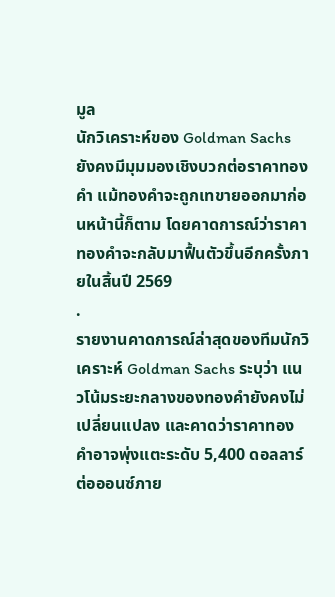มูล
นักวิเคราะห์ของ Goldman Sachs ยังคงมีมุมมองเชิงบวกต่อราคาทองคำ แม้ทองคำจะถูกเทขายออกมาก่อนหน้านี้ก็ตาม โดยคาดการณ์ว่าราคาทองคำจะกลับมาฟื้นตัวขึ้นอีกครั้งภายในสิ้นปี 2569
.
รายงานคาดการณ์ล่าสุดของทีมนักวิเคราะห์ Goldman Sachs ระบุว่า แนวโน้มระยะกลางของทองคำยังคงไม่เปลี่ยนแปลง และคาดว่าราคาทองคำอาจพุ่งแตะระดับ 5,400 ดอลลาร์ต่อออนซ์ภาย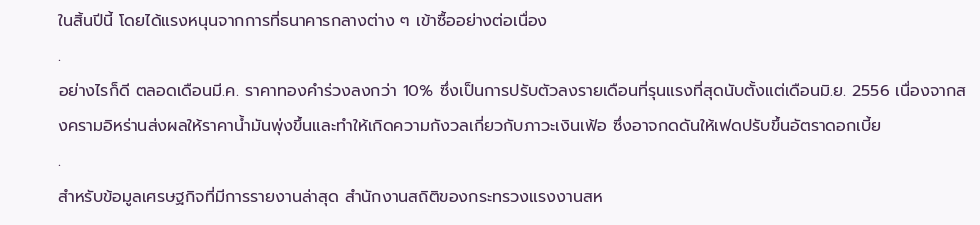ในสิ้นปีนี้ โดยได้แรงหนุนจากการที่ธนาคารกลางต่าง ๆ เข้าซื้ออย่างต่อเนื่อง
.
อย่างไรก็ดี ตลอดเดือนมี.ค. ราคาทองคำร่วงลงกว่า 10% ซึ่งเป็นการปรับตัวลงรายเดือนที่รุนแรงที่สุดนับตั้งแต่เดือนมิ.ย. 2556 เนื่องจากสงครามอิหร่านส่งผลให้ราคาน้ำมันพุ่งขึ้นและทำให้เกิดความกังวลเกี่ยวกับภาวะเงินเฟ้อ ซึ่งอาจกดดันให้เฟดปรับขึ้นอัตราดอกเบี้ย
.
สำหรับข้อมูลเศรษฐกิจที่มีการรายงานล่าสุด สำนักงานสถิติของกระทรวงแรงงานสห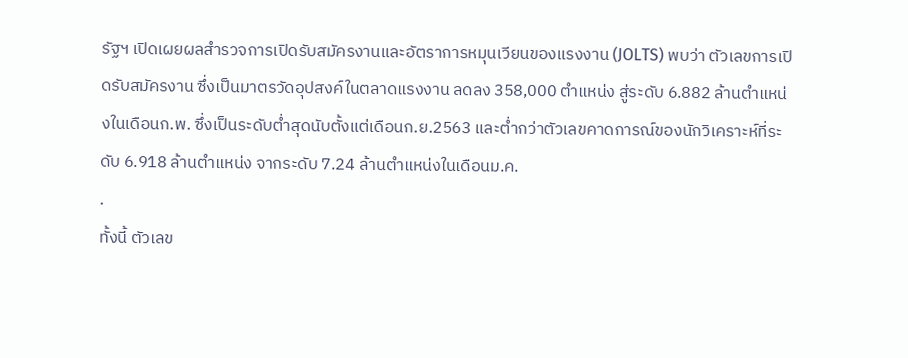รัฐฯ เปิดเผยผลสำรวจการเปิดรับสมัครงานและอัตราการหมุนเวียนของแรงงาน (JOLTS) พบว่า ตัวเลขการเปิดรับสมัครงาน ซึ่งเป็นมาตรวัดอุปสงค์ในตลาดแรงงาน ลดลง 358,000 ตำแหน่ง สู่ระดับ 6.882 ล้านตำแหน่งในเดือนก.พ. ซึ่งเป็นระดับต่ำสุดนับตั้งแต่เดือนก.ย.2563 และต่ำกว่าตัวเลขคาดการณ์ของนักวิเคราะห์ที่ระดับ 6.918 ล้านตำแหน่ง จากระดับ 7.24 ล้านตำแหน่งในเดือนม.ค.
.
ทั้งนี้ ตัวเลข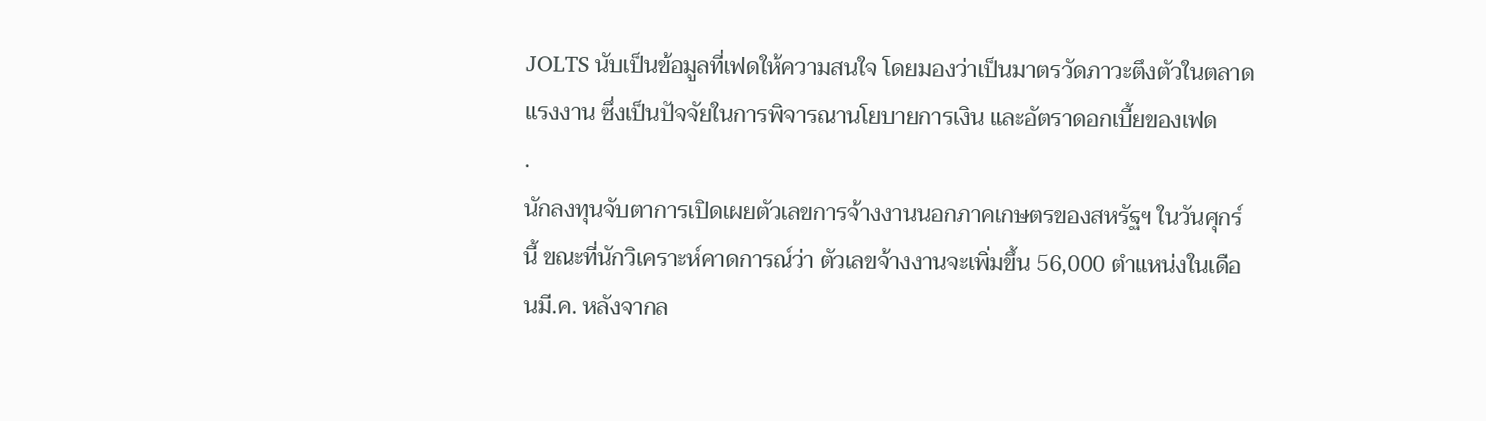JOLTS นับเป็นข้อมูลที่เฟดให้ความสนใจ โดยมองว่าเป็นมาตรวัดภาวะตึงตัวในตลาดแรงงาน ซึ่งเป็นปัจจัยในการพิจารณานโยบายการเงิน และอัตราดอกเบี้ยของเฟด
.
นักลงทุนจับตาการเปิดเผยตัวเลขการจ้างงานนอกภาคเกษตรของสหรัฐฯ ในวันศุกร์นี้ ขณะที่นักวิเคราะห์คาดการณ์ว่า ตัวเลขจ้างงานจะเพิ่มขึ้น 56,000 ตำแหน่งในเดือนมี.ค. หลังจากล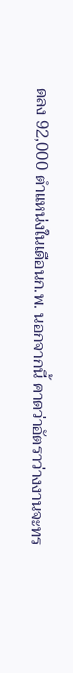ดลง 92,000 ตำแหน่งในเดือนก.พ. นอกจากนี้ คาดว่าอัตราว่างงานจะทร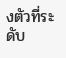งตัวที่ระดับ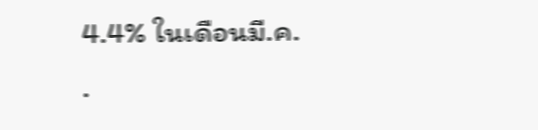4.4% ในเดือนมี.ค.
.